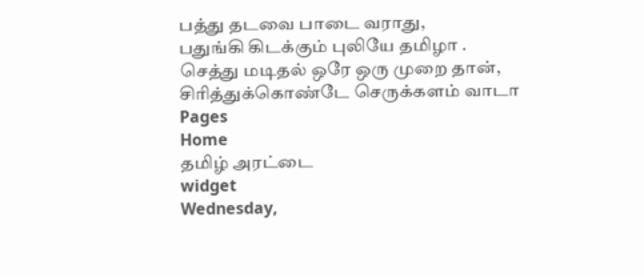பத்து தடவை பாடை வராது,
பதுங்கி கிடக்கும் புலியே தமிழா .
செத்து மடிதல் ஒரே ஒரு முறை தான்,
சிரித்துக்கொண்டே செருக்களம் வாடா
Pages
Home
தமிழ் அரட்டை
widget
Wednesday,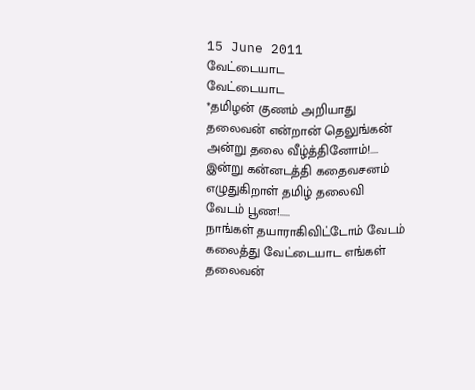15 June 2011
வேட்டையாட
வேட்டையாட
*தமிழன் குணம் அறியாது
தலைவன் என்றான் தெலுங்கன்
அன்று தலை வீழ்த்தினோம்!....
இன்று கன்னடத்தி கதைவசனம்
எழுதுகிறாள் தமிழ் தலைவி
வேடம் பூண!.....
நாங்கள் தயாராகிவிட்டோம் வேடம்
கலைத்து வேட்டையாட எங்கள்
தலைவன்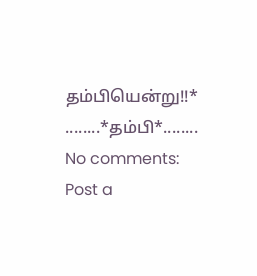தம்பியென்று!!*
........*தம்பி*........
No comments:
Post a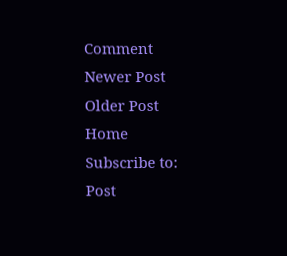Comment
Newer Post
Older Post
Home
Subscribe to:
Post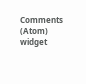Comments (Atom)
widget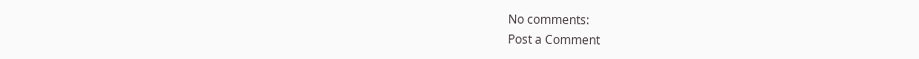No comments:
Post a Comment